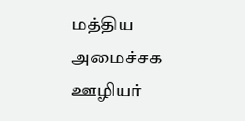மத்திய அமைச்சக ஊழியர்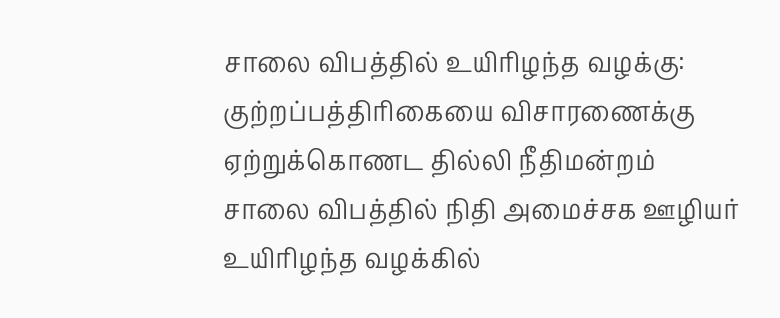சாலை விபத்தில் உயிரிழந்த வழக்கு: குற்றப்பத்திரிகையை விசாரணைக்கு ஏற்றுக்கொணட தில்லி நீதிமன்றம்
சாலை விபத்தில் நிதி அமைச்சக ஊழியர் உயிரிழந்த வழக்கில்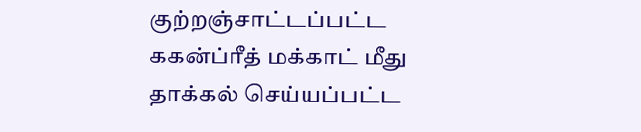குற்றஞ்சாட்டப்பட்ட ககன்ப்ரீத் மக்காட் மீது தாக்கல் செய்யப்பட்ட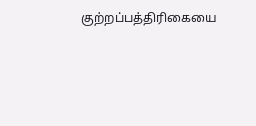குற்றப்பத்திரிகையை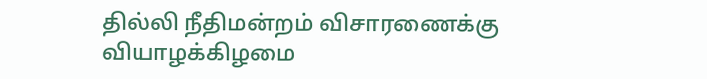தில்லி நீதிமன்றம் விசாரணைக்கு வியாழக்கிழமை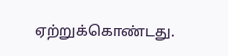ஏற்றுக்கொண்டது.